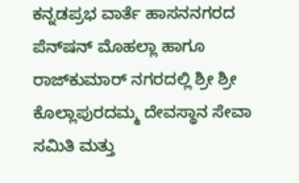ಕನ್ನಡಪ್ರಭ ವಾರ್ತೆ ಹಾಸನನಗರದ ಪೆನ್‌ಷನ್ ಮೊಹಲ್ಲಾ ಹಾಗೂ ರಾಜ್‌ಕುಮಾರ್‌ ನಗರದಲ್ಲಿ ಶ್ರೀ ಶ್ರೀ ಕೊಲ್ಲಾಪುರದಮ್ಮ ದೇವಸ್ಥಾನ ಸೇವಾ ಸಮಿತಿ ಮತ್ತು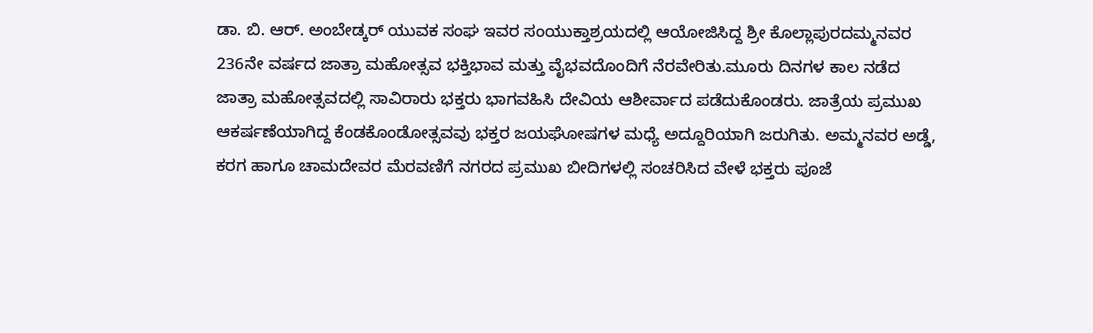ಡಾ. ಬಿ. ಆರ್‌. ಅಂಬೇಡ್ಕರ್‌ ಯುವಕ ಸಂಘ ಇವರ ಸಂಯುಕ್ತಾಶ್ರಯದಲ್ಲಿ ಆಯೋಜಿಸಿದ್ದ ಶ್ರೀ ಕೊಲ್ಲಾಪುರದಮ್ಮನವರ 236ನೇ ವರ್ಷದ ಜಾತ್ರಾ ಮಹೋತ್ಸವ ಭಕ್ತಿಭಾವ ಮತ್ತು ವೈಭವದೊಂದಿಗೆ ನೆರವೇರಿತು.ಮೂರು ದಿನಗಳ ಕಾಲ ನಡೆದ ಜಾತ್ರಾ ಮಹೋತ್ಸವದಲ್ಲಿ ಸಾವಿರಾರು ಭಕ್ತರು ಭಾಗವಹಿಸಿ ದೇವಿಯ ಆಶೀರ್ವಾದ ಪಡೆದುಕೊಂಡರು. ಜಾತ್ರೆಯ ಪ್ರಮುಖ ಆಕರ್ಷಣೆಯಾಗಿದ್ದ ಕೆಂಡಕೊಂಡೋತ್ಸವವು ಭಕ್ತರ ಜಯಘೋಷಗಳ ಮಧ್ಯೆ ಅದ್ದೂರಿಯಾಗಿ ಜರುಗಿತು. ಅಮ್ಮನವರ ಅಡ್ಡೆ, ಕರಗ ಹಾಗೂ ಚಾಮದೇವರ ಮೆರವಣಿಗೆ ನಗರದ ಪ್ರಮುಖ ಬೀದಿಗಳಲ್ಲಿ ಸಂಚರಿಸಿದ ವೇಳೆ ಭಕ್ತರು ಪೂಜೆ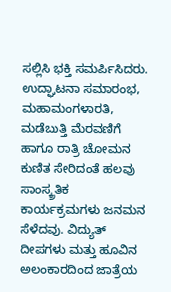ಸಲ್ಲಿಸಿ ಭಕ್ತಿ ಸಮರ್ಪಿಸಿದರು. ಉದ್ಘಾಟನಾ ಸಮಾರಂಭ, ಮಹಾಮಂಗಳಾರತಿ, ಮಡೆಬುತ್ತಿ ಮೆರವಣಿಗೆ ಹಾಗೂ ರಾತ್ರಿ ಚೋಮನ ಕುಣಿತ ಸೇರಿದಂತೆ ಹಲವು ಸಾಂಸ್ಕ್ರತಿಕ ಕಾರ್ಯಕ್ರಮಗಳು ಜನಮನ ಸೆಳೆದವು. ವಿದ್ಯುತ್ ದೀಪಗಳು ಮತ್ತು ಹೂವಿನ ಅಲಂಕಾರದಿಂದ ಜಾತ್ರೆಯ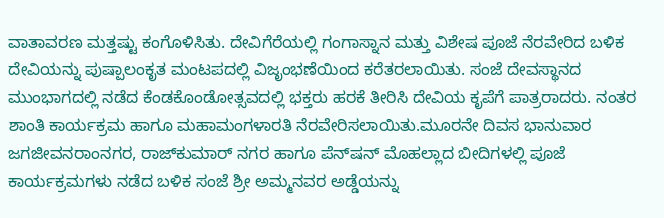ವಾತಾವರಣ ಮತ್ತಷ್ಟು ಕಂಗೊಳಿಸಿತು. ದೇವಿಗೆರೆಯಲ್ಲಿ ಗಂಗಾಸ್ನಾನ ಮತ್ತು ವಿಶೇಷ ಪೂಜೆ ನೆರವೇರಿದ ಬಳಿಕ ದೇವಿಯನ್ನು ಪುಷ್ಪಾಲಂಕೃತ ಮಂಟಪದಲ್ಲಿ ವಿಜೃಂಭಣೆಯಿಂದ ಕರೆತರಲಾಯಿತು. ಸಂಜೆ ದೇವಸ್ಥಾನದ ಮುಂಭಾಗದಲ್ಲಿ ನಡೆದ ಕೆಂಡಕೊಂಡೋತ್ಸವದಲ್ಲಿ ಭಕ್ತರು ಹರಕೆ ತೀರಿಸಿ ದೇವಿಯ ಕೃಪೆಗೆ ಪಾತ್ರರಾದರು. ನಂತರ ಶಾಂತಿ ಕಾರ್ಯಕ್ರಮ ಹಾಗೂ ಮಹಾಮಂಗಳಾರತಿ ನೆರವೇರಿಸಲಾಯಿತು.ಮೂರನೇ ದಿವಸ ಭಾನುವಾರ ಜಗಜೀವನರಾಂನಗರ, ರಾಜ್‌ಕುಮಾರ್ ನಗರ ಹಾಗೂ ಪೆನ್‌ಷನ್ ಮೊಹಲ್ಲಾದ ಬೀದಿಗಳಲ್ಲಿ ಪೂಜೆ ಕಾರ್ಯಕ್ರಮಗಳು ನಡೆದ ಬಳಿಕ ಸಂಜೆ ಶ್ರೀ ಅಮ್ಮನವರ ಅಡ್ಡೆಯನ್ನು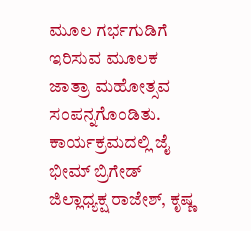ಮೂಲ ಗರ್ಭಗುಡಿಗೆ ಇರಿಸುವ ಮೂಲಕ ಜಾತ್ರಾ ಮಹೋತ್ಸವ ಸಂಪನ್ನಗೊಂಡಿತು. ಕಾರ್ಯಕ್ರಮದಲ್ಲಿ ಜೈ ಭೀಮ್ ಬ್ರಿಗೇಡ್ ಜಿಲ್ಲಾಧ್ಯಕ್ಷ ರಾಜೇಶ್, ಕೃಷ್ಣ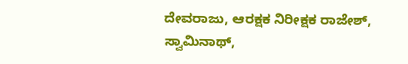ದೇವರಾಜು, ಆರಕ್ಷಕ ನಿರೀಕ್ಷಕ ರಾಜೇಶ್, ಸ್ವಾಮಿನಾಥ್,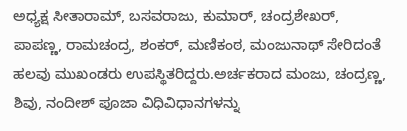ಅಧ್ಯಕ್ಷ ಸೀತಾರಾಮ್, ಬಸವರಾಜು, ಕುಮಾರ್‌, ಚಂದ್ರಶೇಖರ್‌, ಪಾಪಣ್ಣ, ರಾಮಚಂದ್ರ, ಶಂಕರ್‌, ಮಣಿಕಂಠ, ಮಂಜುನಾಥ್ ಸೇರಿದಂತೆ ಹಲವು ಮುಖಂಡರು ಉಪಸ್ಥಿತರಿದ್ದರು.ಅರ್ಚಕರಾದ ಮಂಜು, ಚಂದ್ರಣ್ಣ, ಶಿವು, ನಂದೀಶ್ ಪೂಜಾ ವಿಧಿವಿಧಾನಗಳನ್ನು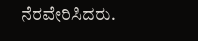ನೆರವೇರಿಸಿದರು.